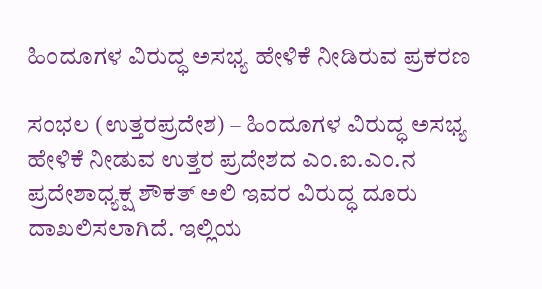ಹಿಂದೂಗಳ ವಿರುದ್ಧ ಅಸಭ್ಯ ಹೇಳಿಕೆ ನೀಡಿರುವ ಪ್ರಕರಣ

ಸಂಭಲ (ಉತ್ತರಪ್ರದೇಶ) – ಹಿಂದೂಗಳ ವಿರುದ್ಧ ಅಸಭ್ಯ ಹೇಳಿಕೆ ನೀಡುವ ಉತ್ತರ ಪ್ರದೇಶದ ಎಂ.ಐ.ಎಂ.ನ ಪ್ರದೇಶಾಧ್ಯಕ್ಷ ಶೌಕತ್ ಅಲಿ ಇವರ ವಿರುದ್ಧ ದೂರು ದಾಖಲಿಸಲಾಗಿದೆ. ಇಲ್ಲಿಯ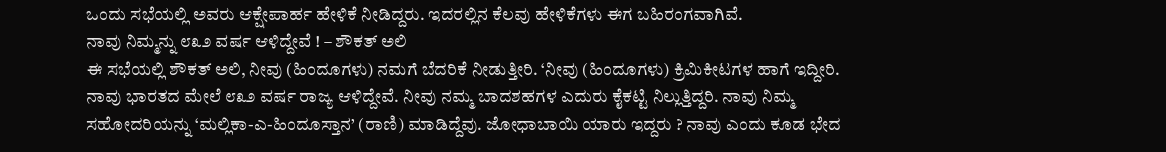ಒಂದು ಸಭೆಯಲ್ಲಿ ಅವರು ಆಕ್ಷೇಪಾರ್ಹ ಹೇಳಿಕೆ ನೀಡಿದ್ದರು. ಇದರಲ್ಲಿನ ಕೆಲವು ಹೇಳಿಕೆಗಳು ಈಗ ಬಹಿರಂಗವಾಗಿವೆ.
ನಾವು ನಿಮ್ಮನ್ನು ೮೩೨ ವರ್ಷ ಆಳಿದ್ದೇವೆ ! – ಶೌಕತ್ ಅಲಿ
ಈ ಸಭೆಯಲ್ಲಿ ಶೌಕತ್ ಅಲಿ, ನೀವು (ಹಿಂದೂಗಳು) ನಮಗೆ ಬೆದರಿಕೆ ನೀಡುತ್ತೀರಿ. ‘ನೀವು (ಹಿಂದೂಗಳು) ಕ್ರಿಮಿಕೀಟಗಳ ಹಾಗೆ ಇದ್ದೀರಿ. ನಾವು ಭಾರತದ ಮೇಲೆ ೮೩೨ ವರ್ಷ ರಾಜ್ಯ ಆಳಿದ್ದೇವೆ. ನೀವು ನಮ್ಮ ಬಾದಶಹಗಳ ಎದುರು ಕೈಕಟ್ಟಿ ನಿಲ್ಲುತ್ತಿದ್ದರಿ. ನಾವು ನಿಮ್ಮ ಸಹೋದರಿಯನ್ನು ‘ಮಲ್ಲಿಕಾ-ಎ-ಹಿಂದೂಸ್ತಾನ’ (ರಾಣಿ) ಮಾಡಿದ್ದೆವು. ಜೋಧಾಬಾಯಿ ಯಾರು ಇದ್ದರು ? ನಾವು ಎಂದು ಕೂಡ ಭೇದ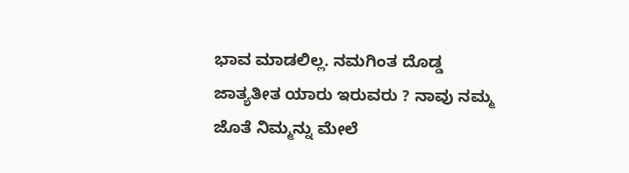ಭಾವ ಮಾಡಲಿಲ್ಲ. ನಮಗಿಂತ ದೊಡ್ಡ ಜಾತ್ಯತೀತ ಯಾರು ಇರುವರು ? ನಾವು ನಮ್ಮ ಜೊತೆ ನಿಮ್ಮನ್ನು ಮೇಲೆ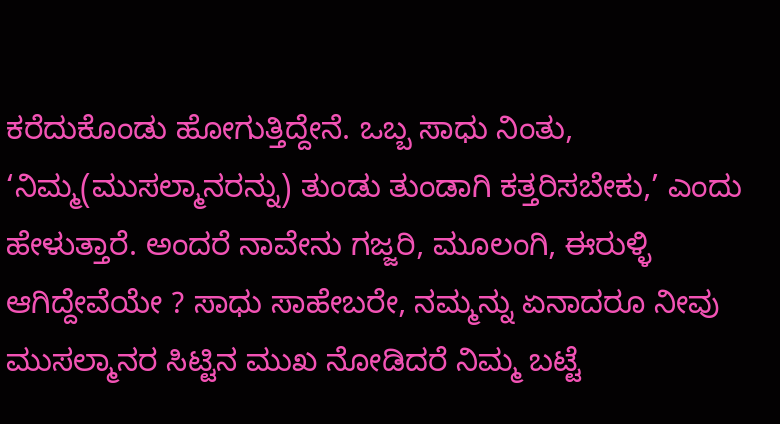ಕರೆದುಕೊಂಡು ಹೋಗುತ್ತಿದ್ದೇನೆ. ಒಬ್ಬ ಸಾಧು ನಿಂತು, ‘ನಿಮ್ಮ(ಮುಸಲ್ಮಾನರನ್ನು) ತುಂಡು ತುಂಡಾಗಿ ಕತ್ತರಿಸಬೇಕು,’ ಎಂದು ಹೇಳುತ್ತಾರೆ. ಅಂದರೆ ನಾವೇನು ಗಜ್ಜರಿ, ಮೂಲಂಗಿ, ಈರುಳ್ಳಿ ಆಗಿದ್ದೇವೆಯೇ ? ಸಾಧು ಸಾಹೇಬರೇ, ನಮ್ಮನ್ನು ಏನಾದರೂ ನೀವು ಮುಸಲ್ಮಾನರ ಸಿಟ್ಟಿನ ಮುಖ ನೋಡಿದರೆ ನಿಮ್ಮ ಬಟ್ಟೆ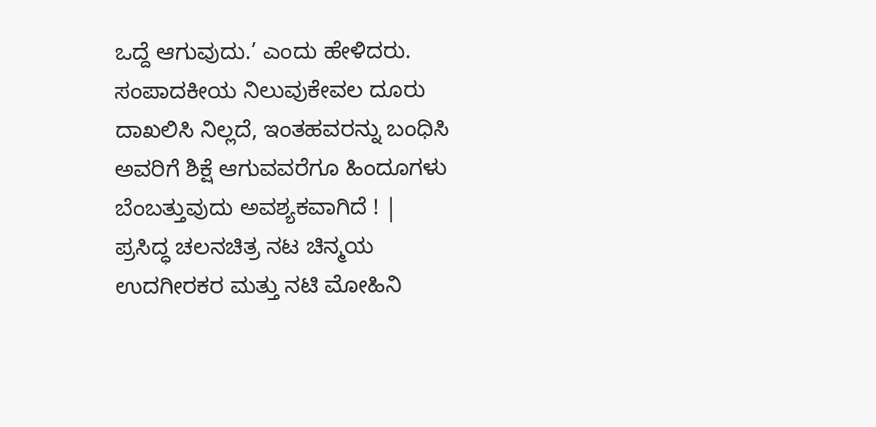ಒದ್ದೆ ಆಗುವುದು.’ ಎಂದು ಹೇಳಿದರು.
ಸಂಪಾದಕೀಯ ನಿಲುವುಕೇವಲ ದೂರು ದಾಖಲಿಸಿ ನಿಲ್ಲದೆ, ಇಂತಹವರನ್ನು ಬಂಧಿಸಿ ಅವರಿಗೆ ಶಿಕ್ಷೆ ಆಗುವವರೆಗೂ ಹಿಂದೂಗಳು ಬೆಂಬತ್ತುವುದು ಅವಶ್ಯಕವಾಗಿದೆ ! |
ಪ್ರಸಿದ್ಧ ಚಲನಚಿತ್ರ ನಟ ಚಿನ್ಮಯ ಉದಗೀರಕರ ಮತ್ತು ನಟಿ ಮೋಹಿನಿ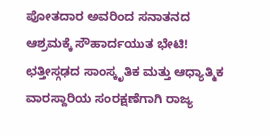ಪೋತದಾರ ಅವರಿಂದ ಸನಾತನದ ಆಶ್ರಮಕ್ಕೆ ಸೌಹಾರ್ದಯುತ ಭೇಟಿ!
ಛತ್ತೀಸ್ಗಢದ ಸಾಂಸ್ಕೃತಿಕ ಮತ್ತು ಆಧ್ಯಾತ್ಮಿಕ ವಾರಸ್ದಾರಿಯ ಸಂರಕ್ಷಣೆಗಾಗಿ ರಾಜ್ಯ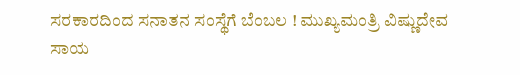ಸರಕಾರದಿಂದ ಸನಾತನ ಸಂಸ್ಥೆಗೆ ಬೆಂಬಲ ! ಮುಖ್ಯಮಂತ್ರಿ ವಿಷ್ಣುದೇವ ಸಾಯ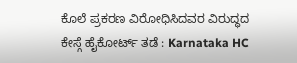ಕೊಲೆ ಪ್ರಕರಣ ವಿರೋಧಿಸಿದವರ ವಿರುದ್ಧದ ಕೇಸ್ಗೆ ಹೈಕೋರ್ಟ್ ತಡೆ : Karnataka HC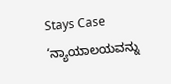Stays Case
‘ನ್ಯಾಯಾಲಯವನ್ನು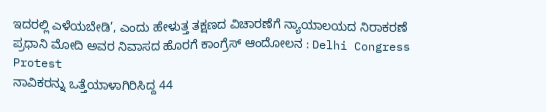ಇದರಲ್ಲಿ ಎಳೆಯಬೇಡಿ’, ಎಂದು ಹೇಳುತ್ತ ತಕ್ಷಣದ ವಿಚಾರಣೆಗೆ ನ್ಯಾಯಾಲಯದ ನಿರಾಕರಣೆ
ಪ್ರಧಾನಿ ಮೋದಿ ಅವರ ನಿವಾಸದ ಹೊರಗೆ ಕಾಂಗ್ರೆಸ್ ಆಂದೋಲನ : Delhi Congress Protest
ನಾವಿಕರನ್ನು ಒತ್ತೆಯಾಳಾಗಿರಿಸಿದ್ದ 44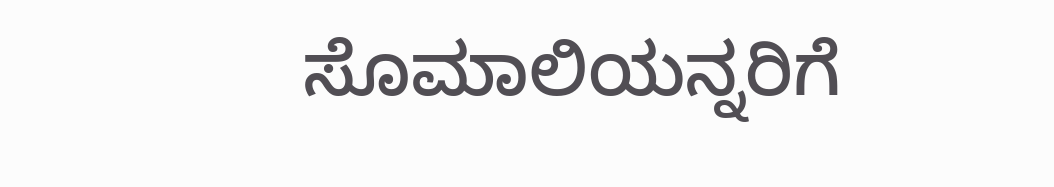ಸೊಮಾಲಿಯನ್ನರಿಗೆ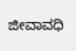ಜೀವಾವಧಿ